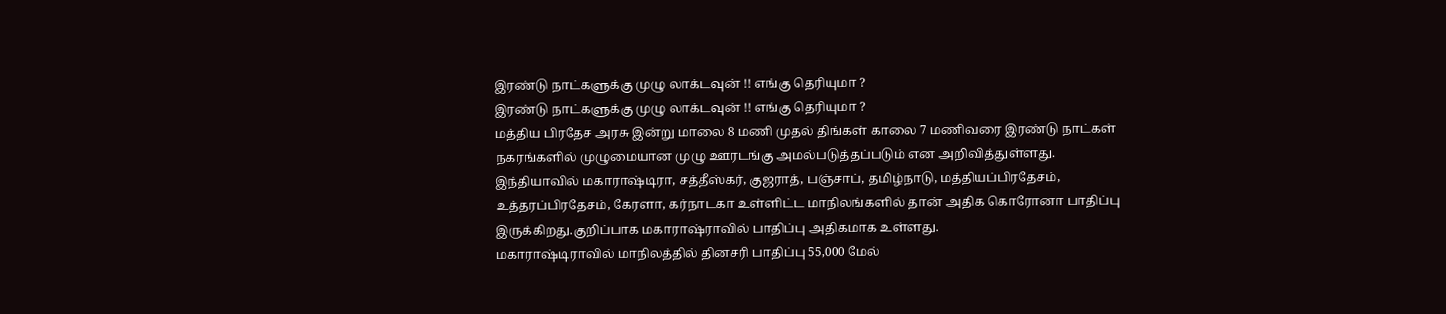இரண்டு நாட்களுக்கு முழு லாக்டவுன் !! எங்கு தெரியுமா ?
இரண்டு நாட்களுக்கு முழு லாக்டவுன் !! எங்கு தெரியுமா ?
மத்திய பிரதேச அரசு இன்று மாலை 8 மணி முதல் திங்கள் காலை 7 மணிவரை இரண்டு நாட்கள் நகரங்களில் முழுமையான முழு ஊரடங்கு அமல்படுத்தப்படும் என அறிவித்துள்ளது.
இந்தியாவில் மகாராஷ்டிரா, சத்தீஸ்கர், குஜராத், பஞ்சாப், தமிழ்நாடு, மத்தியப்பிரதேசம், உத்தரப்பிரதேசம், கேரளா, கர்நாடகா உள்ளிட்ட மாநிலங்களில் தான் அதிக கொரோனா பாதிப்பு இருக்கிறது.குறிப்பாக மகாராஷ்ராவில் பாதிப்பு அதிகமாக உள்ளது.
மகாராஷ்டிராவில் மாநிலத்தில் தினசரி பாதிப்பு 55,000 மேல்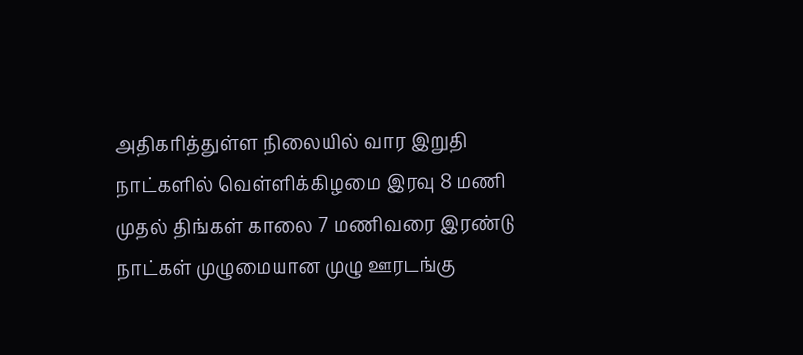அதிகரித்துள்ள நிலையில் வார இறுதி நாட்களில் வெள்ளிக்கிழமை இரவு 8 மணி முதல் திங்கள் காலை 7 மணிவரை இரண்டு நாட்கள் முழுமையான முழு ஊரடங்கு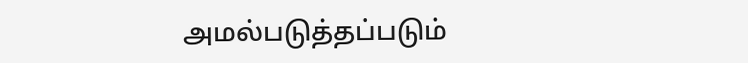அமல்படுத்தப்படும்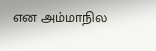என அம்மாநில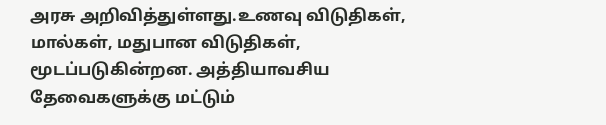அரசு அறிவித்துள்ளது.உணவு விடுதிகள், மால்கள், மதுபான விடுதிகள், மூடப்படுகின்றன. அத்தியாவசிய தேவைகளுக்கு மட்டும்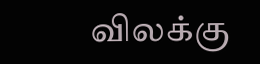விலக்கு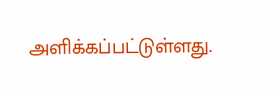அளிக்கப்பட்டுள்ளது.